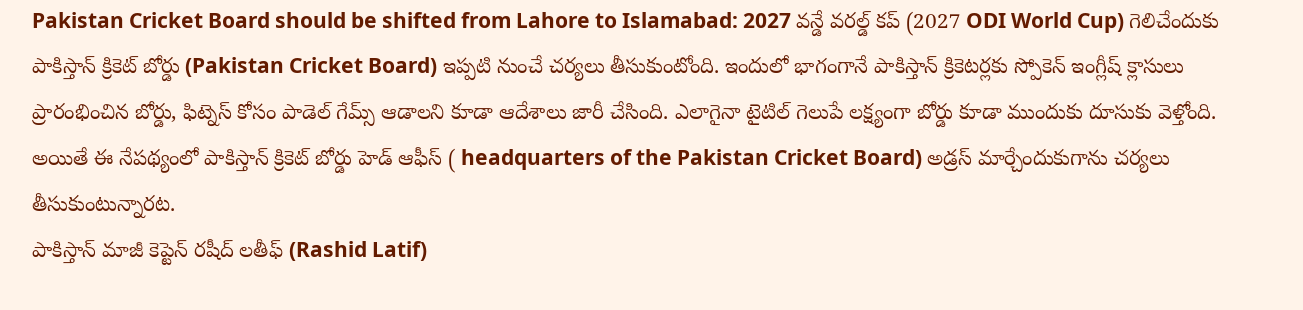Pakistan Cricket Board should be shifted from Lahore to Islamabad: 2027 వన్డే వరల్డ్ కప్ (2027 ODI World Cup) గెలిచేందుకు పాకిస్తాన్ క్రికెట్ బోర్డు (Pakistan Cricket Board) ఇప్పటి నుంచే చర్యలు తీసుకుంటోంది. ఇందులో భాగంగానే పాకిస్తాన్ క్రికెటర్లకు స్పోకెన్ ఇంగ్లీష్ క్లాసులు ప్రారంభించిన బోర్డు, ఫిట్నెస్ కోసం పాడెల్ గేమ్స్ ఆడాలని కూడా ఆదేశాలు జారీ చేసింది. ఎలాగైనా టైటిల్ గెలుపే లక్ష్యంగా బోర్డు కూడా ముందుకు దూసుకు వెళ్తోంది. అయితే ఈ నేపథ్యంలో పాకిస్తాన్ క్రికెట్ బోర్డు హెడ్ ఆఫీస్ ( headquarters of the Pakistan Cricket Board) అడ్రస్ మార్చేందుకుగాను చర్యలు తీసుకుంటున్నారట.
పాకిస్తాన్ మాజీ కెప్టెన్ రషీద్ లతీఫ్ (Rashid Latif)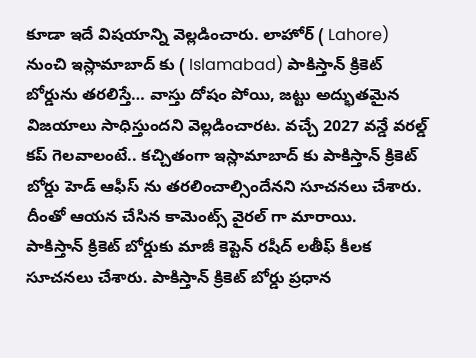కూడా ఇదే విషయాన్ని వెల్లడించారు. లాహోర్ ( Lahore) నుంచి ఇస్లామాబాద్ కు ( Islamabad) పాకిస్తాన్ క్రికెట్ బోర్డును తరలిస్తే… వాస్తు దోషం పోయి, జట్టు అద్భుతమైన విజయాలు సాధిస్తుందని వెల్లడించారట. వచ్చే 2027 వన్డే వరల్డ్ కప్ గెలవాలంటే.. కచ్చితంగా ఇస్లామాబాద్ కు పాకిస్తాన్ క్రికెట్ బోర్డు హెడ్ ఆఫీస్ ను తరలించాల్సిందేనని సూచనలు చేశారు. దీంతో ఆయన చేసిన కామెంట్స్ వైరల్ గా మారాయి.
పాకిస్తాన్ క్రికెట్ బోర్డుకు మాజీ కెప్టెన్ రషీద్ లతీఫ్ కీలక సూచనలు చేశారు. పాకిస్తాన్ క్రికెట్ బోర్డు ప్రధాన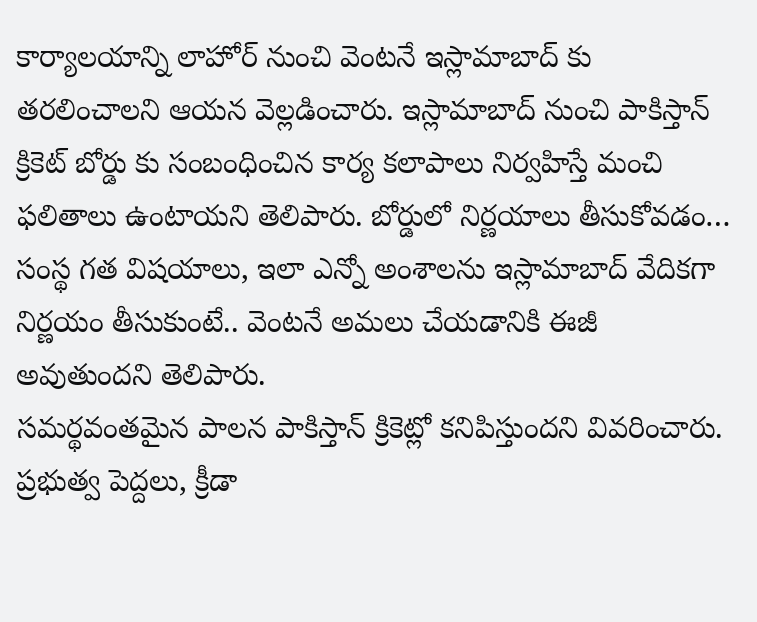కార్యాలయాన్ని లాహోర్ నుంచి వెంటనే ఇస్లామాబాద్ కు తరలించాలని ఆయన వెల్లడించారు. ఇస్లామాబాద్ నుంచి పాకిస్తాన్ క్రికెట్ బోర్డు కు సంబంధించిన కార్య కలాపాలు నిర్వహిస్తే మంచి ఫలితాలు ఉంటాయని తెలిపారు. బోర్డులో నిర్ణయాలు తీసుకోవడం… సంస్థ గత విషయాలు, ఇలా ఎన్నో అంశాలను ఇస్లామాబాద్ వేదికగా నిర్ణయం తీసుకుంటే.. వెంటనే అమలు చేయడానికి ఈజీ అవుతుందని తెలిపారు.
సమర్థవంతమైన పాలన పాకిస్తాన్ క్రికెట్లో కనిపిస్తుందని వివరించారు. ప్రభుత్వ పెద్దలు, క్రీడా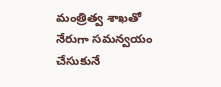మంత్రిత్వ శాఖతో నేరుగా సమన్వయం చేసుకునే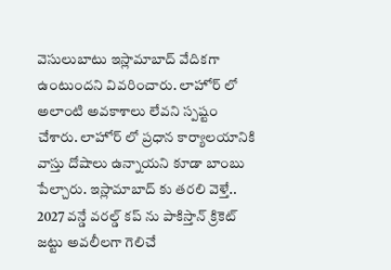వెసులుబాటు ఇస్లామాబాద్ వేదికగా ఉంటుందని వివరించారు. లాహోర్ లో అలాంటి అవకాశాలు లేవని స్పష్టం చేశారు. లాహోర్ లో ప్రధాన కార్యాలయానికి వాస్తు దోషాలు ఉన్నాయని కూడా బాంబు పేల్చారు. ఇస్లామాబాద్ కు తరలి వెళ్తే.. 2027 వన్డే వరల్డ్ కప్ ను పాకిస్తాన్ క్రికెట్ జట్టు అవలీలగా గెలిచే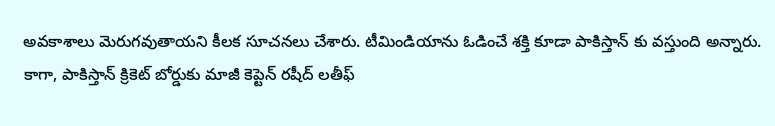అవకాశాలు మెరుగవుతాయని కీలక సూచనలు చేశారు. టీమిండియాను ఓడించే శక్తి కూడా పాకిస్తాన్ కు వస్తుంది అన్నారు. కాగా, పాకిస్తాన్ క్రికెట్ బోర్డుకు మాజీ కెప్టెన్ రషీద్ లతీఫ్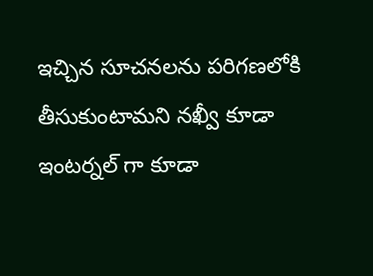ఇచ్చిన సూచనలను పరిగణలోకి తీసుకుంటామని నఖ్వీ కూడా ఇంటర్నల్ గా కూడా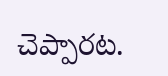చెప్పారట.